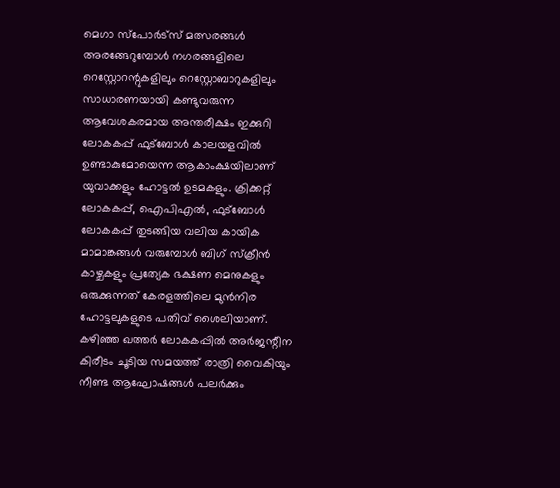മെഗാ സ്പോർട്സ് മത്സരങ്ങൾ അരങ്ങേറുമ്പോൾ നഗരങ്ങളിലെ റെസ്റ്റോറന്റുകളിലും റെസ്റ്റോബാറുകളിലും സാധാരണയായി കണ്ടുവരുന്ന ആവേശകരമായ അന്തരീക്ഷം ഇക്കുറി ലോകകപ്പ് ഫുട്ബോൾ കാലയളവിൽ ഉണ്ടാകുമോയെന്ന ആകാംക്ഷയിലാണ് യുവാക്കളും ഹോട്ടൽ ഉടമകളും. ക്രിക്കറ്റ് ലോകകപ്പ്, ഐപിഎൽ, ഫുട്ബോൾ ലോകകപ്പ് തുടങ്ങിയ വലിയ കായിക മാമാങ്കങ്ങൾ വരുമ്പോൾ ബിഗ് സ്ക്രീൻ കാഴ്ചകളും പ്രത്യേക ഭക്ഷണ മെനുകളും ഒരുക്കുന്നത് കേരളത്തിലെ മുൻനിര ഹോട്ടലുകളുടെ പതിവ് ശൈലിയാണ്.
കഴിഞ്ഞ ഖത്തർ ലോകകപ്പിൽ അർജന്റീന കിരീടം ചൂടിയ സമയത്ത് രാത്രി വൈകിയും നീണ്ട ആഘോഷങ്ങൾ പലർക്കും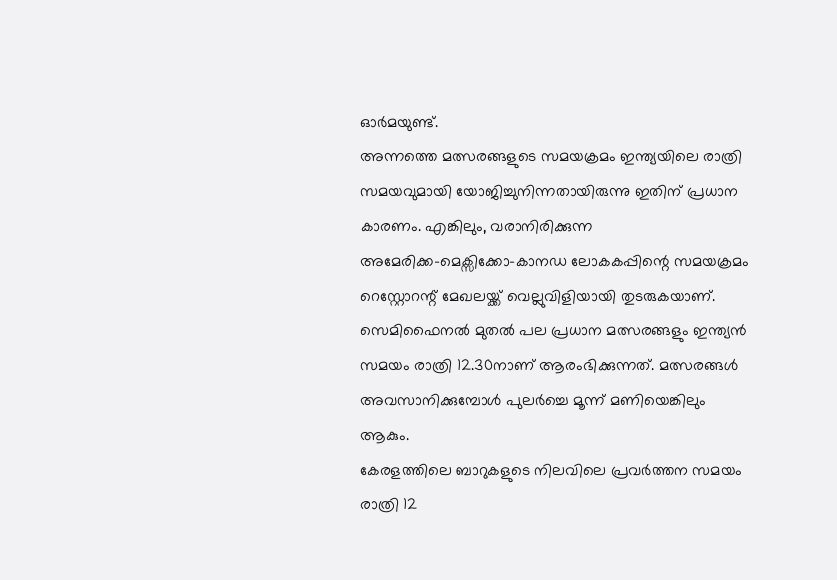ഓർമയുണ്ട്.
അന്നത്തെ മത്സരങ്ങളുടെ സമയക്രമം ഇന്ത്യയിലെ രാത്രി സമയവുമായി യോജിച്ചുനിന്നതായിരുന്നു ഇതിന് പ്രധാന കാരണം. എങ്കിലും, വരാനിരിക്കുന്ന അമേരിക്ക–മെക്സിക്കോ–കാനഡ ലോകകപ്പിന്റെ സമയക്രമം റെസ്റ്റോറന്റ് മേഖലയ്ക്ക് വെല്ലുവിളിയായി തുടരുകയാണ്.
സെമിഫൈനൽ മുതൽ പല പ്രധാന മത്സരങ്ങളും ഇന്ത്യൻ സമയം രാത്രി 12.30നാണ് ആരംഭിക്കുന്നത്. മത്സരങ്ങൾ അവസാനിക്കുമ്പോൾ പുലർച്ചെ മൂന്ന് മണിയെങ്കിലും ആകും.
കേരളത്തിലെ ബാറുകളുടെ നിലവിലെ പ്രവർത്തന സമയം രാത്രി 12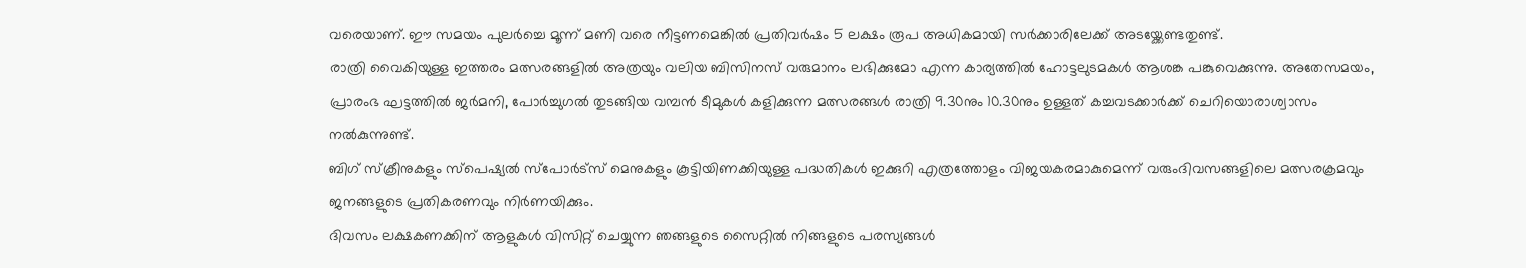വരെയാണ്. ഈ സമയം പുലർച്ചെ മൂന്ന് മണി വരെ നീട്ടണമെങ്കിൽ പ്രതിവർഷം 5 ലക്ഷം രൂപ അധികമായി സർക്കാരിലേക്ക് അടയ്ക്കേണ്ടതുണ്ട്.
രാത്രി വൈകിയുള്ള ഇത്തരം മത്സരങ്ങളിൽ അത്രയും വലിയ ബിസിനസ് വരുമാനം ലഭിക്കുമോ എന്ന കാര്യത്തിൽ ഹോട്ടലുടമകൾ ആശങ്ക പങ്കുവെക്കുന്നു. അതേസമയം, പ്രാരംഭ ഘട്ടത്തിൽ ജർമനി, പോർച്ചുഗൽ തുടങ്ങിയ വമ്പൻ ടീമുകൾ കളിക്കുന്ന മത്സരങ്ങൾ രാത്രി 9.30നും 10.30നും ഉള്ളത് കച്ചവടക്കാർക്ക് ചെറിയൊരാശ്വാസം നൽകുന്നുണ്ട്.
ബിഗ് സ്ക്രീനുകളും സ്പെഷ്യൽ സ്പോർട്സ് മെനുകളും കൂട്ടിയിണക്കിയുള്ള പദ്ധതികൾ ഇക്കുറി എത്രത്തോളം വിജയകരമാകുമെന്ന് വരുംദിവസങ്ങളിലെ മത്സരക്രമവും ജനങ്ങളുടെ പ്രതികരണവും നിർണയിക്കും.
ദിവസം ലക്ഷകണക്കിന് ആളുകൾ വിസിറ്റ് ചെയ്യുന്ന ഞങ്ങളുടെ സൈറ്റിൽ നിങ്ങളുടെ പരസ്യങ്ങൾ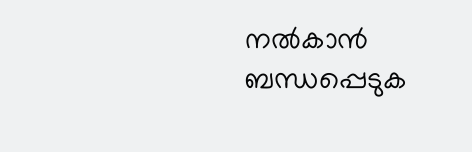നൽകാൻ ബന്ധപ്പെടുക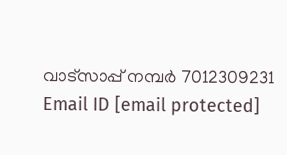വാട്സാപ്പ് നമ്പർ 7012309231 Email ID [email protected]